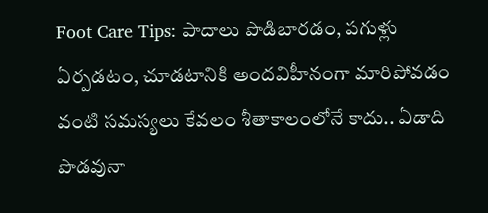Foot Care Tips: పాదాలు పొడిబారడం, పగుళ్లు ఏర్పడటం, చూడటానికి అందవిహీనంగా మారిపోవడం వంటి సమస్యలు కేవలం శీతాకాలంలోనే కాదు.. ఏడాది పొడవునా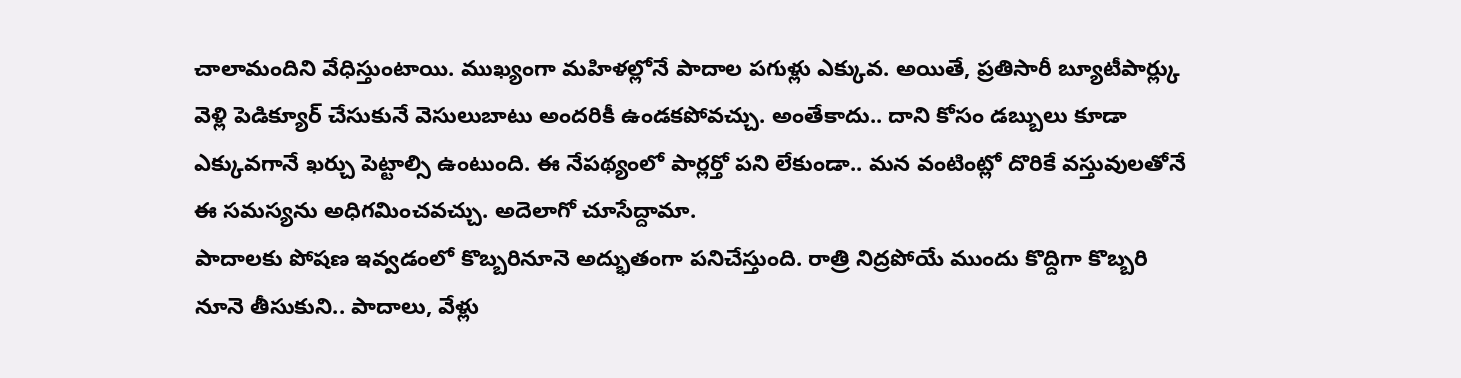చాలామందిని వేధిస్తుంటాయి. ముఖ్యంగా మహిళల్లోనే పాదాల పగుళ్లు ఎక్కువ. అయితే, ప్రతిసారీ బ్యూటీపార్ల్కు వెళ్లి పెడిక్యూర్ చేసుకునే వెసులుబాటు అందరికీ ఉండకపోవచ్చు. అంతేకాదు.. దాని కోసం డబ్బులు కూడా ఎక్కువగానే ఖర్చు పెట్టాల్సి ఉంటుంది. ఈ నేపథ్యంలో పార్లర్తో పని లేకుండా.. మన వంటింట్లో దొరికే వస్తువులతోనే ఈ సమస్యను అధిగమించవచ్చు. అదెలాగో చూసేద్దామా.
పాదాలకు పోషణ ఇవ్వడంలో కొబ్బరినూనె అద్భుతంగా పనిచేస్తుంది. రాత్రి నిద్రపోయే ముందు కొద్దిగా కొబ్బరి నూనె తీసుకుని.. పాదాలు, వేళ్లు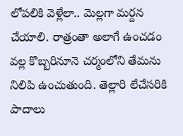లోపలికి వెళ్లేలా.. మెల్లగా మర్దన చేయాలి. రాత్రంతా అలాగే ఉంచడం వల్ల కొబ్బరినూనె చర్మంలోని తేమను నిలిపి ఉంచుతుంది. తెల్లారి లేచేసరికి పాదాలు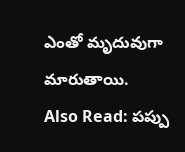ఎంతో మృదువుగా మారుతాయి.
Also Read: పప్పు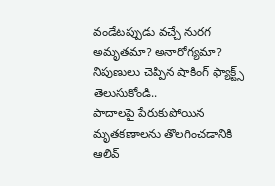వండేటప్పుడు వచ్చే నురగ అమృతమా? అనారోగ్యమా? నిపుణులు చెప్పిన షాకింగ్ ఫ్యాక్ట్స్ తెలుసుకోండి..
పాదాలపై పేరుకుపోయిన మృతకణాలను తొలగించడానికి ఆలివ్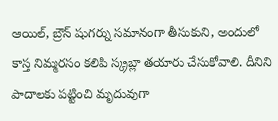ఆయిల్, బ్రౌన్ షుగర్ను సమానంగా తీసుకుని, అందులో కాస్త నిమ్మరసం కలిపి స్క్రబ్లా తయారు చేసుకోవాలి. దీనిని పాదాలకు పట్టించి మృదువుగా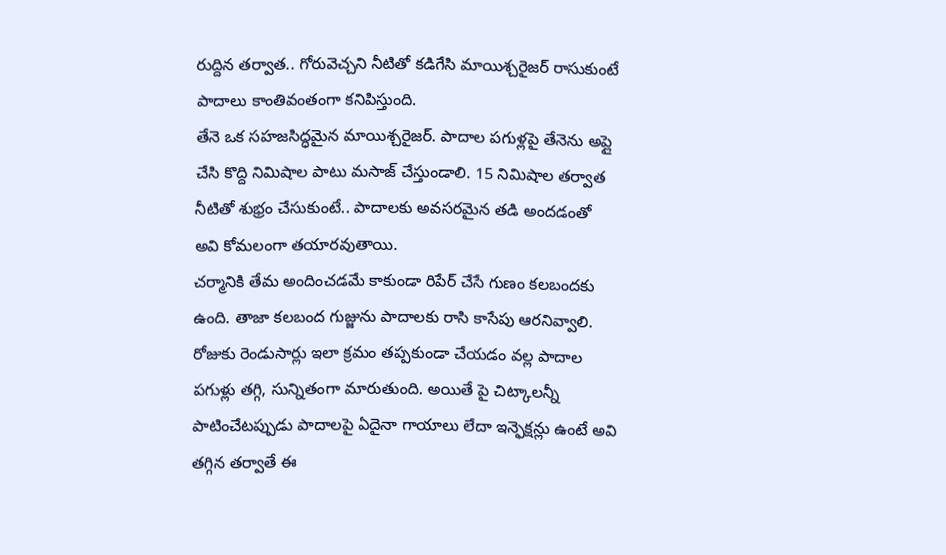రుద్దిన తర్వాత.. గోరువెచ్చని నీటితో కడిగేసి మాయిశ్చరైజర్ రాసుకుంటే పాదాలు కాంతివంతంగా కనిపిస్తుంది.
తేనె ఒక సహజసిద్ధమైన మాయిశ్చరైజర్. పాదాల పగుళ్లపై తేనెను అప్లై చేసి కొద్ది నిమిషాల పాటు మసాజ్ చేస్తుండాలి. 15 నిమిషాల తర్వాత నీటితో శుభ్రం చేసుకుంటే.. పాదాలకు అవసరమైన తడి అందడంతో అవి కోమలంగా తయారవుతాయి.
చర్మానికి తేమ అందించడమే కాకుండా రిపేర్ చేసే గుణం కలబందకు ఉంది. తాజా కలబంద గుజ్జును పాదాలకు రాసి కాసేపు ఆరనివ్వాలి. రోజుకు రెండుసార్లు ఇలా క్రమం తప్పకుండా చేయడం వల్ల పాదాల పగుళ్లు తగ్గి, సున్నితంగా మారుతుంది. అయితే పై చిట్కాలన్నీ పాటించేటప్పుడు పాదాలపై ఏదైనా గాయాలు లేదా ఇన్ఫెక్షన్లు ఉంటే అవి తగ్గిన తర్వాతే ఈ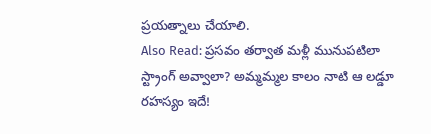ప్రయత్నాలు చేయాలి.
Also Read: ప్రసవం తర్వాత మళ్లీ మునుపటిలా స్ట్రాంగ్ అవ్వాలా? అమ్మమ్మల కాలం నాటి ఆ లడ్డూ రహస్యం ఇదే!